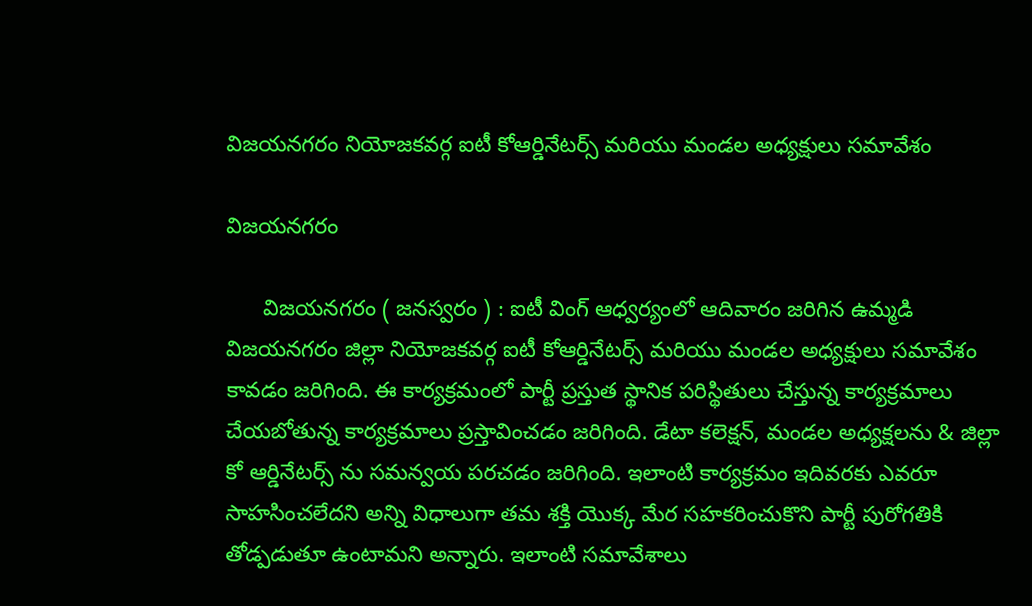విజయనగరం నియోజకవర్గ ఐటీ కోఆర్డినేటర్స్ మరియు మండల అధ్యక్షులు సమావేశం

విజయనగరం

      విజయనగరం ( జనస్వరం ) : ఐటీ వింగ్ ఆధ్వర్యంలో ఆదివారం జరిగిన ఉమ్మడి విజయనగరం జిల్లా నియోజకవర్గ ఐటీ కోఆర్డినేటర్స్ మరియు మండల అధ్యక్షులు సమావేశం  కావడం జరిగింది. ఈ కార్యక్రమంలో పార్టీ ప్రస్తుత స్థానిక పరిస్థితులు చేస్తున్న కార్యక్రమాలు చేయబోతున్న కార్యక్రమాలు ప్రస్తావించడం జరిగింది. డేటా కలెక్షన్, మండల అధ్యక్షలను & జిల్లా కో ఆర్డినేటర్స్ ను సమన్వయ పరచడం జరిగింది. ఇలాంటి కార్యక్రమం ఇదివరకు ఎవరూ సాహసించలేదని అన్ని విధాలుగా తమ శక్తి యొక్క మేర సహకరించుకొని పార్టీ పురోగతికి తోడ్పడుతూ ఉంటామని అన్నారు. ఇలాంటి సమావేశాలు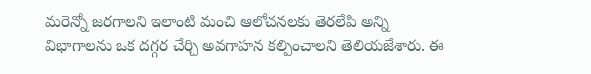మరెన్నో జరగాలని ఇలాంటి మంచి ఆలోచనలకు తెరలేపి అన్ని విభాగాలను ఒక దగ్గర చేర్చి అవగాహన కల్పించాలని తెలియజేశారు. ఈ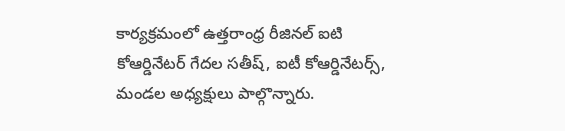కార్యక్రమంలో ఉత్తరాంధ్ర రీజినల్ ఐటి కోఆర్డినేటర్ గేదల సతీష్, ఐటీ కోఆర్డినేటర్స్, మండల అధ్యక్షులు పాల్గొన్నారు.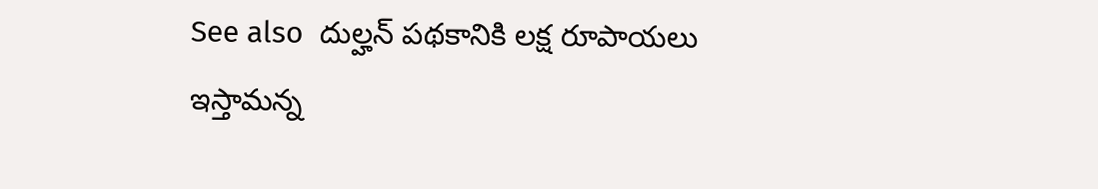See also  దుల్హన్ పథకానికి లక్ష రూపాయలు ఇస్తామన్న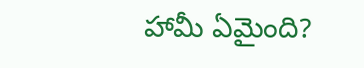హామీ ఏమైంది?